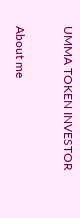UMMA TOKEN INVESTOR

About me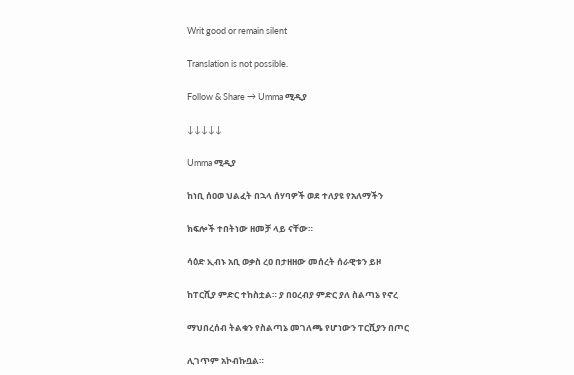Writ good or remain silent

Translation is not possible.

Follow & Share → Umma ሚዲያ

↓↓↓↓↓

Umma ሚዲያ

ከነቢ ሰዐወ ህልፈት በኋላ ሰሃባዎች ወደ ተለያዩ የአለማችን

ክፍሎች ተበትነው ዘመቻ ላይ ናቸው።

ሳዕድ ኢብኑ አቢ ወቃስ ረዐ በታዘዘው መሰረት ሰራዊቱን ይዞ

ከፐርሺያ ምድር ተከስቷል። ያ በዐረብያ ምድር ያለ ስልጣኔ የኖረ

ማህበረሰብ ትልቁን የስልጣኔ መገለጫ የሆነውን ፐርሺያን በጦር

ሊገጥም አኮብኩቧል።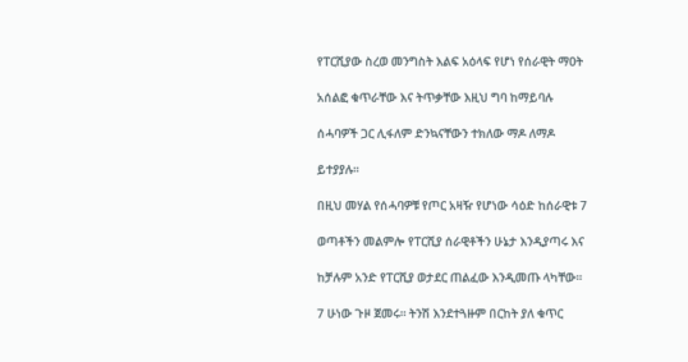የፐርሺያው ስረወ መንግስት እልፍ አዕላፍ የሆነ የሰራዊት ማዐት

አሰልፎ ቁጥራቸው እና ትጥቃቸው እዚህ ግባ ከማይባሉ

ሰሓባዎች ጋር ሊፋለም ድንኳናቸውን ተክለው ማዶ ለማዶ

ይተያያሉ።

በዚህ መሃል የሰሓባዎቹ የጦር አዛዥ የሆነው ሳዕድ ከሰራዊቱ 7

ወጣቶችን መልምሎ የፐርሺያ ሰራዊቶችን ሁኔታ እንዲያጣሩ እና

ከቻሉም አንድ የፐርሺያ ወታደር ጠልፈው እንዲመጡ ላካቸው።

7 ሁነው ጉዞ ጀመሩ። ትንሽ እንደተጓዙም በርከት ያለ ቁጥር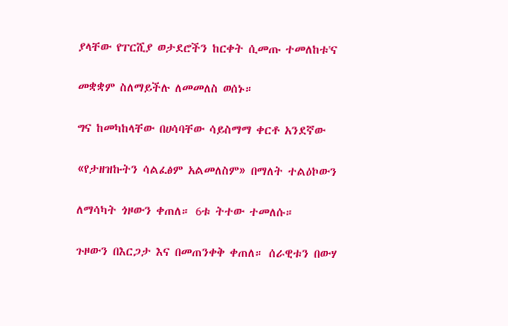ያላቸው የፐርሺያ ወታደሮችን ከርቀት ሲመጡ ተመለከቱ'ና

መቋቋም ስለማይችሉ ለመመለስ ወሰኑ።

ግና ከመካከላቸው በሀሳባቸው ሳይስማማ ቀርቶ አንደኛው

«የታዘዝኩትን ሳልፈፅም አልመለስም» በማለት ተልዕኮውን

ለማሳካት ጎዞውን ቀጠለ። 6ቱ ትተው ተመለሱ።

ጉዞውን በእርጋታ እና በመጠንቀቅ ቀጠለ። ሰራዊቱን በውሃ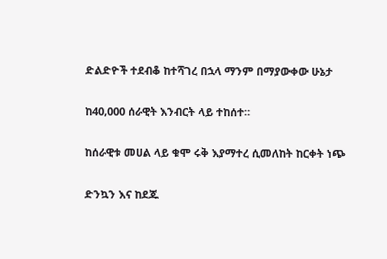ድልድዮች ተደብቆ ከተሻገረ በኋላ ማንም በማያውቀው ሁኔታ

ከ40,000 ሰራዊት እንብርት ላይ ተከሰተ።

ከሰራዊቱ መሀል ላይ ቁሞ ሩቅ እያማተረ ሲመለከት ከርቀት ነጭ

ድንኳን እና ከደጁ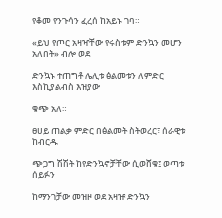የቆመ የንጉሳን ፈረሰ ከአይኑ ገባ።

«ይህ የጦር አዛዣቸው የሩስቱም ድንኳን መሆን አለበት» ብሎ ወደ

ድንኳኑ ተጠግቶ ሌሊቱ ፅልመቱን ለምድር እስኪያልብስ እዝያው

ቁጭ አለ።

ፀሀይ ጠልቃ ምድር በፅልመት ስትወረር፣ ሰራዊቱ ከብርዱ

ጭጋግ ሽሽት ከየድንኳኖቻቸው ሲወሸቁ፤ ወጣቱ ሰይፉን

ከማንገቻው መዝዞ ወደ አዛዡ ድንኳን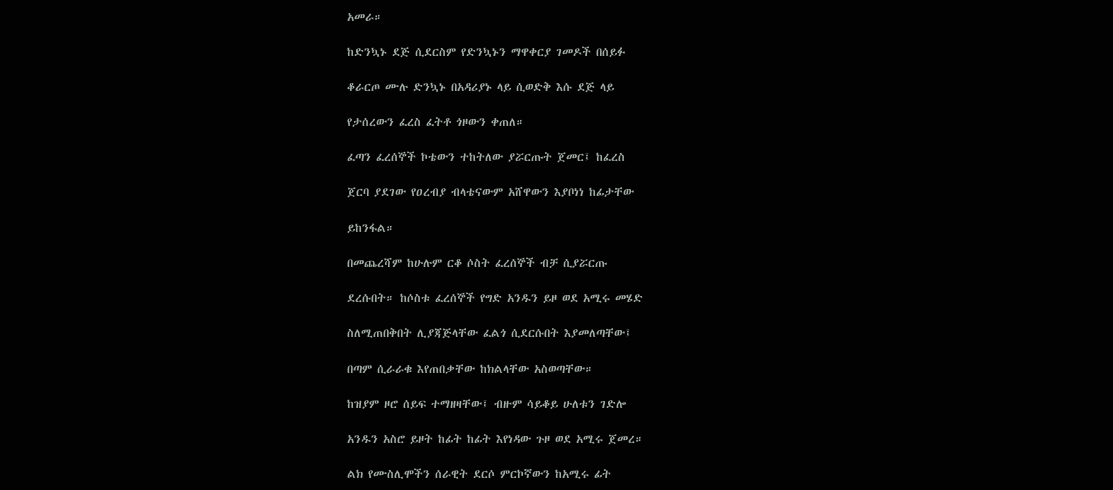አመራ።

ከድንኳኑ ደጅ ሲደርስም የድንኳኑን ማዋቀርያ ገመዶች በሰይፉ

ቆራርጦ ሙሉ ድንኳኑ በአዳሪያኑ ላይ ሲወድቅ እሱ ደጅ ላይ

የታሰረውን ፈረስ ፈትቶ ጎዞውን ቀጠለ።

ፈጣን ፈረሰኞች ኮቴውን ተከትለው ያሯርጡት ጀመር፤ ከፈረስ

ጀርባ ያደገው የዐረብያ ብላቴናውም አሸዋውን እያቦነነ ከፊታቸው

ይከንፋል።

በመጨረሻም ከሁሉም ርቆ ሶስት ፈረሰኞች ብቻ ሲያሯርጡ

ደረሱበት። ከሶስቱ ፈረሰኞች የግድ አንዱን ይዞ ወደ አሚሩ መሄድ

ስለሚጠበቅበት ሊያጃጅላቸው ፈልጎ ሲደርሱበት እያመለጣቸው፤

በጣም ሲራራቁ እየጠበቃቸው ከክልላቸው አስወጣቸው።

ከዝያም ዞሮ ሰይፍ ተማዘዛቸው፤ ብዙም ሳይቆይ ሁለቱን ገድሎ

አንዱን አስሮ ይዞት ከፊት ከፊት እየነዳው ጉዞ ወደ አሚሩ ጀመረ።

ልክ የሙስሊሞችን ሰራዊት ደርሶ ምርኮኛውን ከአሚሩ ፊት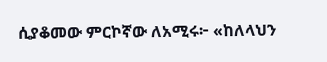ሲያቆመው ምርኮኛው ለአሚሩ፦ «ከለላህን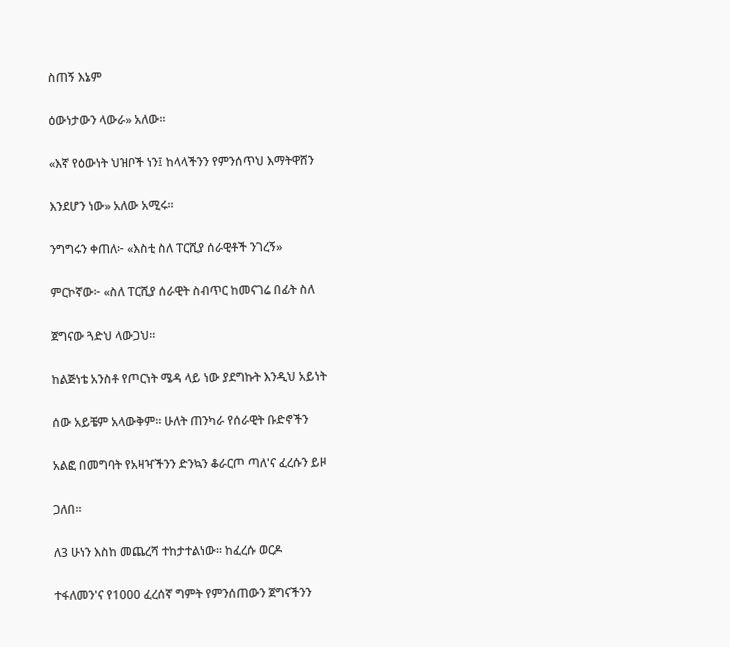ስጠኝ እኔም

ዕውነታውን ላውራ» አለው።

«እኛ የዕውነት ህዝቦች ነን፤ ከላላችንን የምንሰጥህ እማትዋሸን

እንደሆን ነው» አለው አሚሩ።

ንግግሩን ቀጠለ፦ «እስቲ ስለ ፐርሺያ ሰራዊቶች ንገረኝ»

ምርኮኛው፦ «ስለ ፐርሺያ ሰራዊት ስብጥር ከመናገሬ በፊት ስለ

ጀግናው ጓድህ ላውጋህ።

ከልጅነቴ አንስቶ የጦርነት ሜዳ ላይ ነው ያደግኩት እንዲህ አይነት

ሰው አይቼም አላውቅም። ሁለት ጠንካራ የሰራዊት ቡድኖችን

አልፎ በመግባት የአዛዣችንን ድንኳን ቆራርጦ ጣለ'ና ፈረሱን ይዞ

ጋለበ።

ለ3 ሁነን እስከ መጨረሻ ተከታተልነው። ከፈረሱ ወርዶ

ተፋለመን'ና የ1000 ፈረሰኛ ግምት የምንሰጠውን ጀግናችንን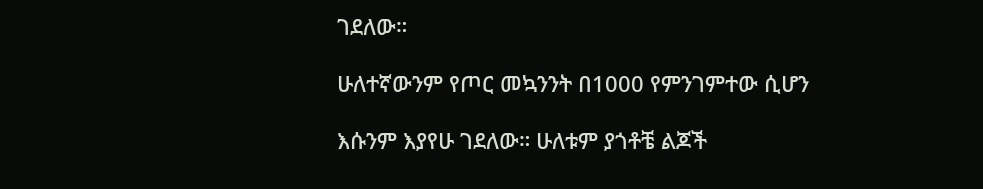ገደለው።

ሁለተኛውንም የጦር መኳንንት በ1000 የምንገምተው ሲሆን

እሱንም እያየሁ ገደለው። ሁለቱም ያጎቶቼ ልጆች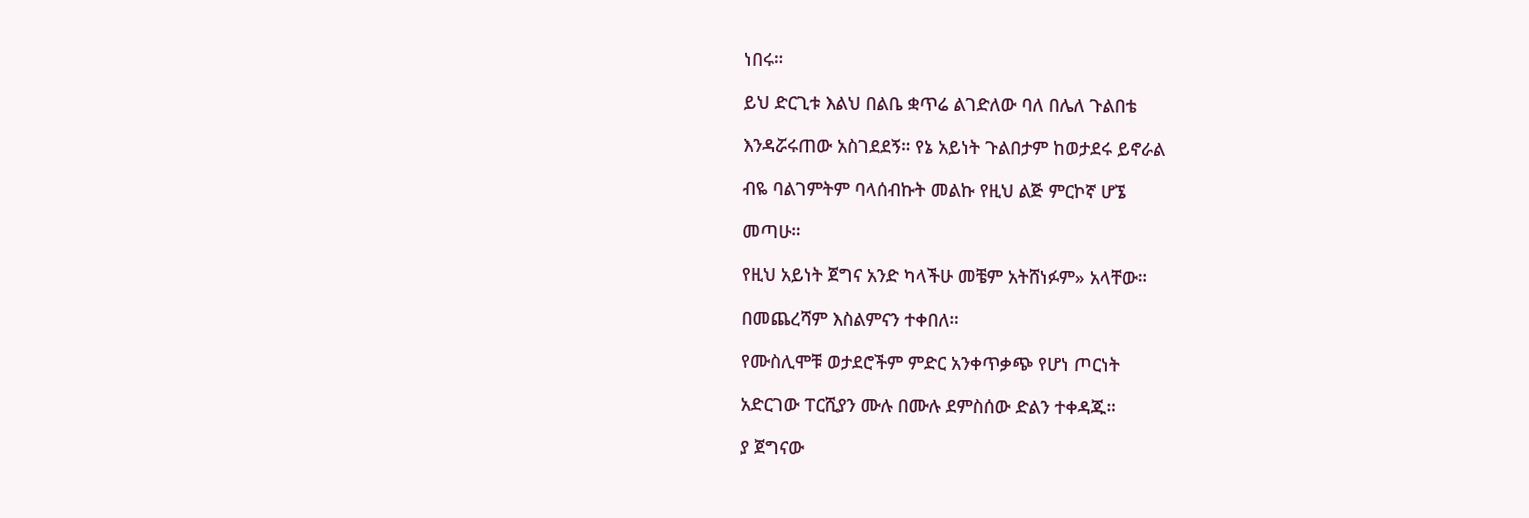ነበሩ።

ይህ ድርጊቱ እልህ በልቤ ቋጥሬ ልገድለው ባለ በሌለ ጉልበቴ

እንዳሯሩጠው አስገደደኝ። የኔ አይነት ጉልበታም ከወታደሩ ይኖራል

ብዬ ባልገምትም ባላሰብኩት መልኩ የዚህ ልጅ ምርኮኛ ሆኜ

መጣሁ።

የዚህ አይነት ጀግና አንድ ካላችሁ መቼም አትሸነፉም» አላቸው።

በመጨረሻም እስልምናን ተቀበለ።

የሙስሊሞቹ ወታደሮችም ምድር አንቀጥቃጭ የሆነ ጦርነት

አድርገው ፐርሺያን ሙሉ በሙሉ ደምስሰው ድልን ተቀዳጁ።

ያ ጀግናው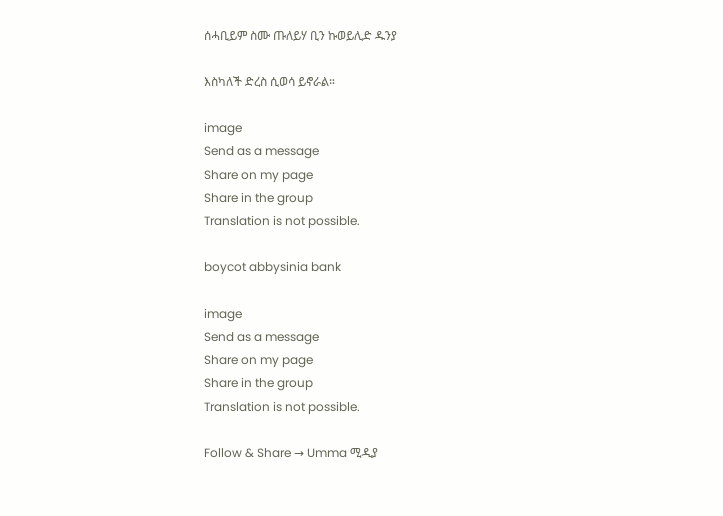ሰሓቢይም ስሙ ጡለይሃ ቢን ኩወይሊድ ዱንያ

እስካለች ድረስ ሲወሳ ይኖራል።

image
Send as a message
Share on my page
Share in the group
Translation is not possible.

boycot abbysinia bank

image
Send as a message
Share on my page
Share in the group
Translation is not possible.

Follow & Share → Umma ሚዲያ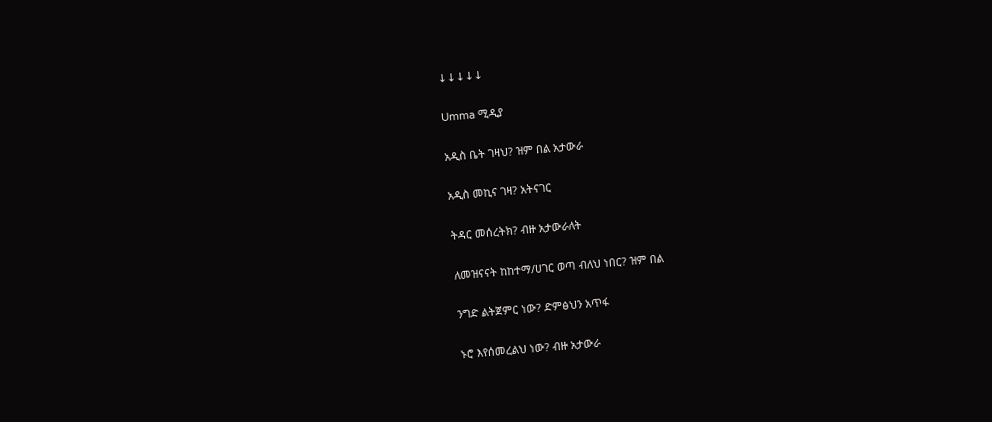↓↓↓↓↓

Umma ሚዲያ

አዲስ ቤት ገዛህ? ዝም በል አታውራ

አዲስ መኪና ገዛ? አትናገር

ትዳር መሰረትክ? ብዙ አታውራለት

ለመዝናናት ከከተማ/ሀገር ወጣ ብለህ ነበር? ዝም በል

ንግድ ልትጀምር ነው? ድምፅህን አጥፋ

ኑሮ እየሰመረልህ ነው? ብዙ አታውራ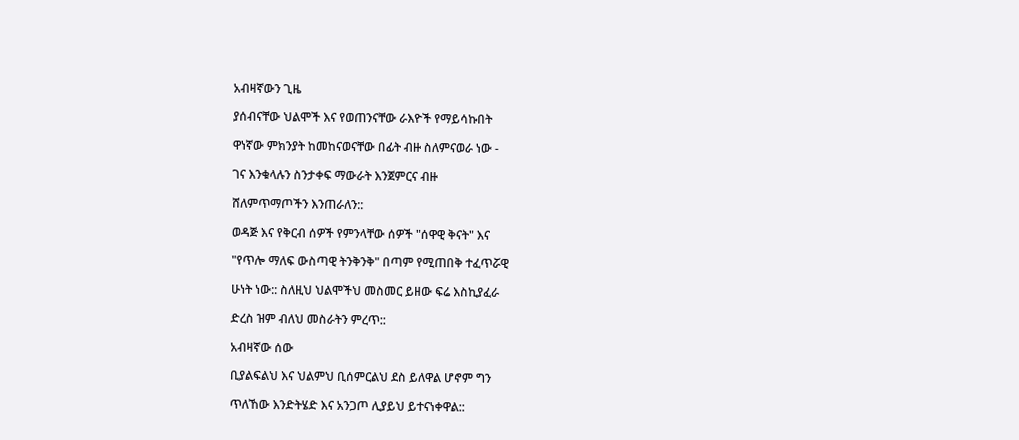አብዛኛውን ጊዜ

ያሰብናቸው ህልሞች እና የወጠንናቸው ራእዮች የማይሳኩበት

ዋነኛው ምክንያት ከመከናወናቸው በፊት ብዙ ስለምናወራ ነው -

ገና እንቁላሉን ስንታቀፍ ማውራት እንጀምርና ብዙ

ሸለምጥማጦችን እንጠራለን::

ወዳጅ እና የቅርብ ሰዎች የምንላቸው ሰዎች "ሰዋዊ ቅናት" እና

"የጥሎ ማለፍ ውስጣዊ ትንቅንቅ" በጣም የሚጠበቅ ተፈጥሯዊ

ሁነት ነው:: ስለዚህ ህልሞችህ መስመር ይዘው ፍሬ እስኪያፈራ

ድረስ ዝም ብለህ መስራትን ምረጥ::

አብዛኛው ሰው

ቢያልፍልህ እና ህልምህ ቢሰምርልህ ደስ ይለዋል ሆኖም ግን

ጥለኸው እንድትሄድ እና አንጋጦ ሊያይህ ይተናነቀዋል::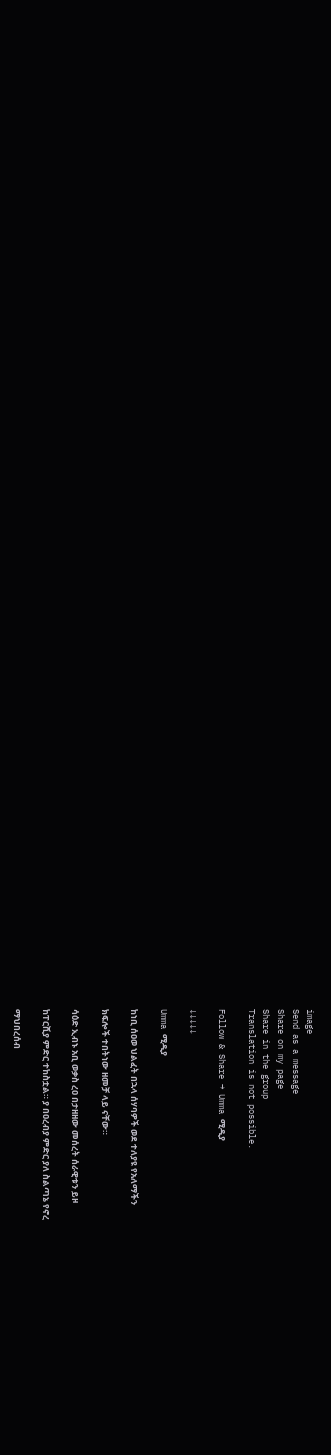image
Send as a message
Share on my page
Share in the group
Translation is not possible.

Follow & Share → Umma ሚዲያ

↓↓↓↓↓

Umma ሚዲያ

ከነቢ ሰዐወ ህልፈት በኋላ ሰሃባዎች ወደ ተለያዩ የአለማችን

ክፍሎች ተበትነው ዘመቻ ላይ ናቸው።

ሳዕድ ኢብኑ አቢ ወቃስ ረዐ በታዘዘው መሰረት ሰራዊቱን ይዞ

ከፐርሺያ ምድር ተከስቷል። ያ በዐረብያ ምድር ያለ ስልጣኔ የኖረ

ማህበረሰብ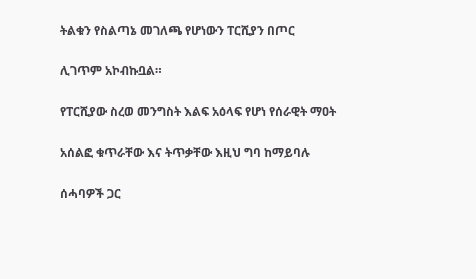ትልቁን የስልጣኔ መገለጫ የሆነውን ፐርሺያን በጦር

ሊገጥም አኮብኩቧል።

የፐርሺያው ስረወ መንግስት እልፍ አዕላፍ የሆነ የሰራዊት ማዐት

አሰልፎ ቁጥራቸው እና ትጥቃቸው እዚህ ግባ ከማይባሉ

ሰሓባዎች ጋር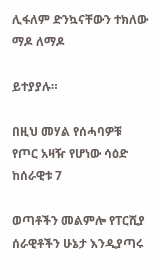ሊፋለም ድንኳናቸውን ተክለው ማዶ ለማዶ

ይተያያሉ።

በዚህ መሃል የሰሓባዎቹ የጦር አዛዥ የሆነው ሳዕድ ከሰራዊቱ 7

ወጣቶችን መልምሎ የፐርሺያ ሰራዊቶችን ሁኔታ እንዲያጣሩ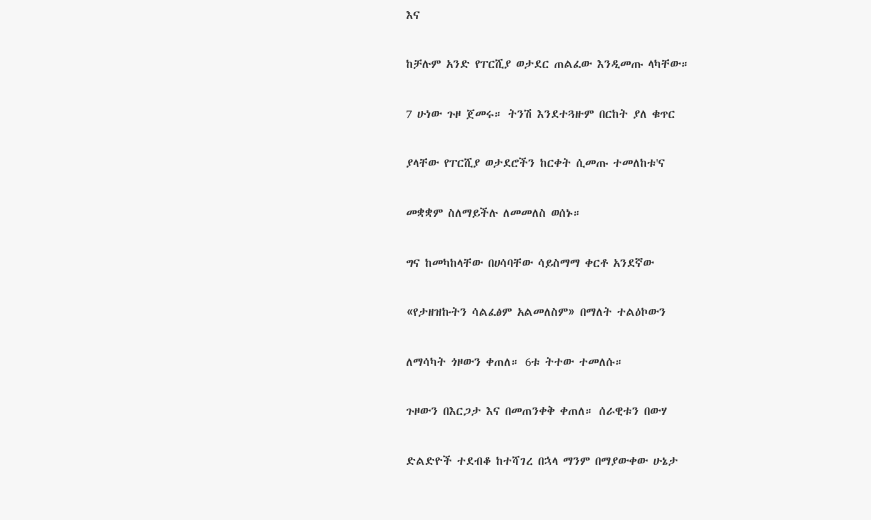እና

ከቻሉም አንድ የፐርሺያ ወታደር ጠልፈው እንዲመጡ ላካቸው።

7 ሁነው ጉዞ ጀመሩ። ትንሽ እንደተጓዙም በርከት ያለ ቁጥር

ያላቸው የፐርሺያ ወታደሮችን ከርቀት ሲመጡ ተመለከቱ'ና

መቋቋም ስለማይችሉ ለመመለስ ወሰኑ።

ግና ከመካከላቸው በሀሳባቸው ሳይስማማ ቀርቶ አንደኛው

«የታዘዝኩትን ሳልፈፅም አልመለስም» በማለት ተልዕኮውን

ለማሳካት ጎዞውን ቀጠለ። 6ቱ ትተው ተመለሱ።

ጉዞውን በእርጋታ እና በመጠንቀቅ ቀጠለ። ሰራዊቱን በውሃ

ድልድዮች ተደብቆ ከተሻገረ በኋላ ማንም በማያውቀው ሁኔታ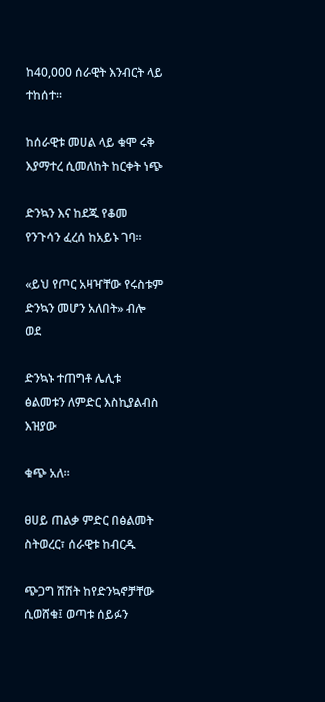ከ40,000 ሰራዊት እንብርት ላይ ተከሰተ።

ከሰራዊቱ መሀል ላይ ቁሞ ሩቅ እያማተረ ሲመለከት ከርቀት ነጭ

ድንኳን እና ከደጁ የቆመ የንጉሳን ፈረሰ ከአይኑ ገባ።

«ይህ የጦር አዛዣቸው የሩስቱም ድንኳን መሆን አለበት» ብሎ ወደ

ድንኳኑ ተጠግቶ ሌሊቱ ፅልመቱን ለምድር እስኪያልብስ እዝያው

ቁጭ አለ።

ፀሀይ ጠልቃ ምድር በፅልመት ስትወረር፣ ሰራዊቱ ከብርዱ

ጭጋግ ሽሽት ከየድንኳኖቻቸው ሲወሸቁ፤ ወጣቱ ሰይፉን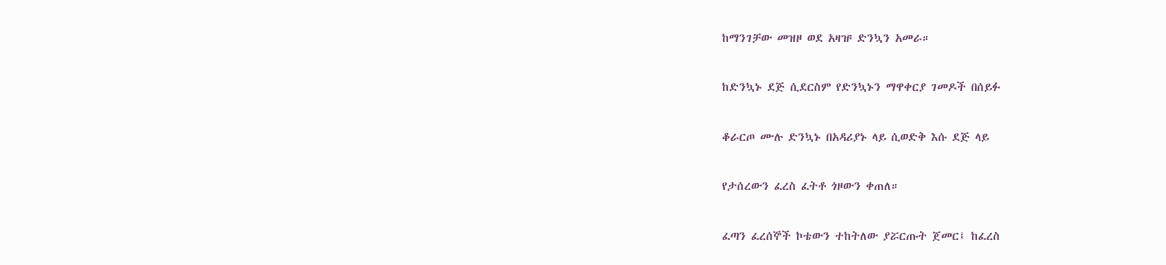ከማንገቻው መዝዞ ወደ አዛዡ ድንኳን አመራ።

ከድንኳኑ ደጅ ሲደርስም የድንኳኑን ማዋቀርያ ገመዶች በሰይፉ

ቆራርጦ ሙሉ ድንኳኑ በአዳሪያኑ ላይ ሲወድቅ እሱ ደጅ ላይ

የታሰረውን ፈረስ ፈትቶ ጎዞውን ቀጠለ።

ፈጣን ፈረሰኞች ኮቴውን ተከትለው ያሯርጡት ጀመር፤ ከፈረስ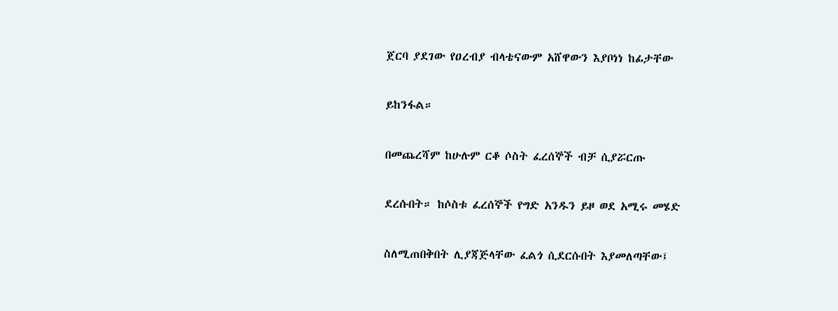ጀርባ ያደገው የዐረብያ ብላቴናውም አሸዋውን እያቦነነ ከፊታቸው

ይከንፋል።

በመጨረሻም ከሁሉም ርቆ ሶስት ፈረሰኞች ብቻ ሲያሯርጡ

ደረሱበት። ከሶስቱ ፈረሰኞች የግድ አንዱን ይዞ ወደ አሚሩ መሄድ

ስለሚጠበቅበት ሊያጃጅላቸው ፈልጎ ሲደርሱበት እያመለጣቸው፤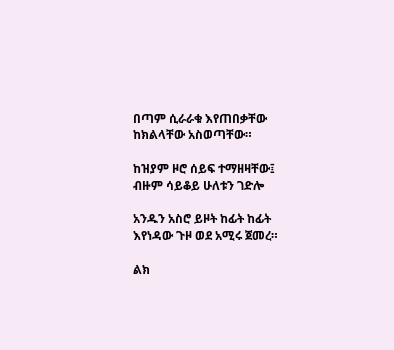በጣም ሲራራቁ እየጠበቃቸው ከክልላቸው አስወጣቸው።

ከዝያም ዞሮ ሰይፍ ተማዘዛቸው፤ ብዙም ሳይቆይ ሁለቱን ገድሎ

አንዱን አስሮ ይዞት ከፊት ከፊት እየነዳው ጉዞ ወደ አሚሩ ጀመረ።

ልክ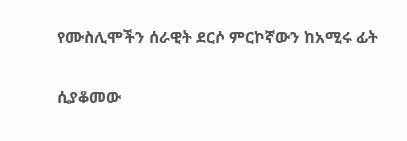የሙስሊሞችን ሰራዊት ደርሶ ምርኮኛውን ከአሚሩ ፊት

ሲያቆመው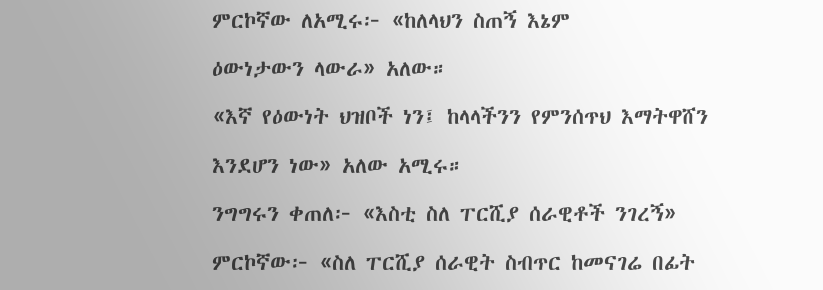ምርኮኛው ለአሚሩ፦ «ከለላህን ስጠኝ እኔም

ዕውነታውን ላውራ» አለው።

«እኛ የዕውነት ህዝቦች ነን፤ ከላላችንን የምንሰጥህ እማትዋሸን

እንደሆን ነው» አለው አሚሩ።

ንግግሩን ቀጠለ፦ «እስቲ ስለ ፐርሺያ ሰራዊቶች ንገረኝ»

ምርኮኛው፦ «ስለ ፐርሺያ ሰራዊት ስብጥር ከመናገሬ በፊት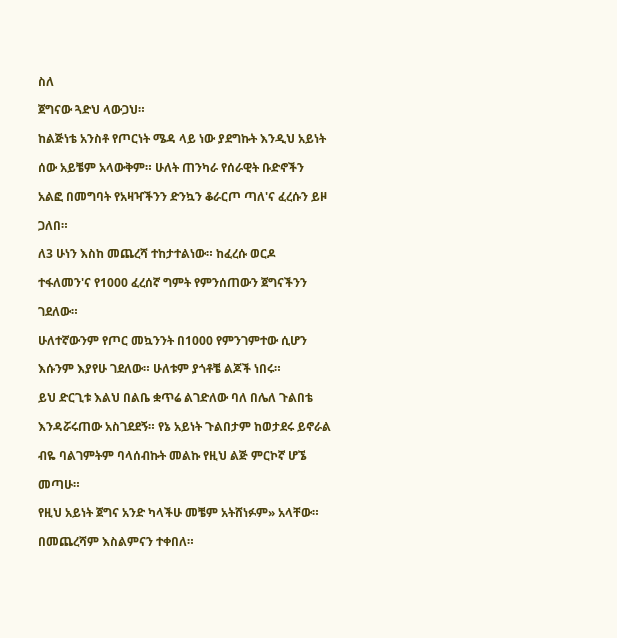ስለ

ጀግናው ጓድህ ላውጋህ።

ከልጅነቴ አንስቶ የጦርነት ሜዳ ላይ ነው ያደግኩት እንዲህ አይነት

ሰው አይቼም አላውቅም። ሁለት ጠንካራ የሰራዊት ቡድኖችን

አልፎ በመግባት የአዛዣችንን ድንኳን ቆራርጦ ጣለ'ና ፈረሱን ይዞ

ጋለበ።

ለ3 ሁነን እስከ መጨረሻ ተከታተልነው። ከፈረሱ ወርዶ

ተፋለመን'ና የ1000 ፈረሰኛ ግምት የምንሰጠውን ጀግናችንን

ገደለው።

ሁለተኛውንም የጦር መኳንንት በ1000 የምንገምተው ሲሆን

እሱንም እያየሁ ገደለው። ሁለቱም ያጎቶቼ ልጆች ነበሩ።

ይህ ድርጊቱ እልህ በልቤ ቋጥሬ ልገድለው ባለ በሌለ ጉልበቴ

እንዳሯሩጠው አስገደደኝ። የኔ አይነት ጉልበታም ከወታደሩ ይኖራል

ብዬ ባልገምትም ባላሰብኩት መልኩ የዚህ ልጅ ምርኮኛ ሆኜ

መጣሁ።

የዚህ አይነት ጀግና አንድ ካላችሁ መቼም አትሸነፉም» አላቸው።

በመጨረሻም እስልምናን ተቀበለ።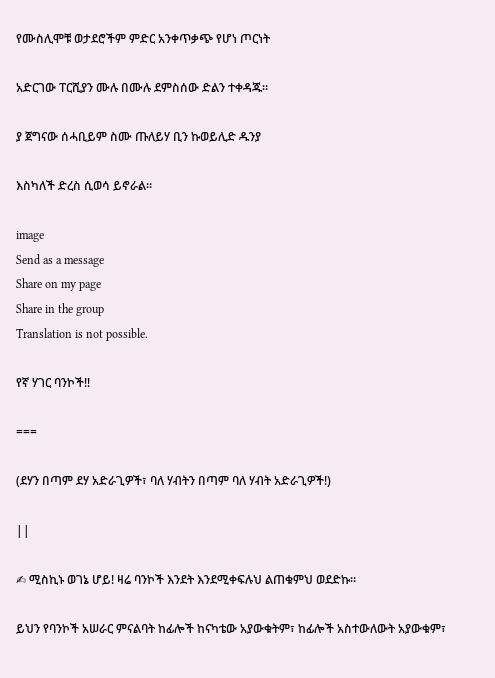የሙስሊሞቹ ወታደሮችም ምድር አንቀጥቃጭ የሆነ ጦርነት

አድርገው ፐርሺያን ሙሉ በሙሉ ደምስሰው ድልን ተቀዳጁ።

ያ ጀግናው ሰሓቢይም ስሙ ጡለይሃ ቢን ኩወይሊድ ዱንያ

እስካለች ድረስ ሲወሳ ይኖራል።

image
Send as a message
Share on my page
Share in the group
Translation is not possible.

የኛ ሃገር ባንኮች‼

===

(ደሃን በጣም ደሃ አድራጊዎች፣ ባለ ሃብትን በጣም ባለ ሃብት አድራጊዎች!)

||

✍ ሚስኪኑ ወገኔ ሆይ! ዛሬ ባንኮች እንደት እንደሚቀፍሉህ ልጠቁምህ ወደድኩ።

ይህን የባንኮች አሠራር ምናልባት ከፊሎች ከናካቴው አያውቁትም፣ ከፊሎች አስተውለውት አያውቁም፣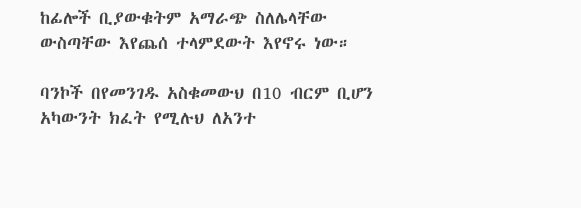ከፊሎች ቢያውቁትም አማራጭ ስለሌላቸው ውስጣቸው እየጨሰ ተላምደውት እየኖሩ ነው።

ባንኮች በየመንገዱ አስቁመውህ በ10 ብርም ቢሆን አካውንት ክፈት የሚሉህ ለአንተ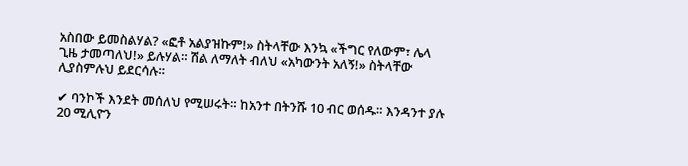አስበው ይመስልሃል? «ፎቶ አልያዝኩም!» ስትላቸው እንኳ «ችግር የለውም፣ ሌላ ጊዜ ታመጣለህ!» ይሉሃል። ሽል ለማለት ብለህ «አካውንት አለኝ!» ስትላቸው ሊያስምሉህ ይደርሳሉ።

✔ ባንኮች እንደት መሰለህ የሚሠሩት። ከአንተ በትንሹ 10 ብር ወሰዱ። እንዳንተ ያሉ 20 ሚሊዮን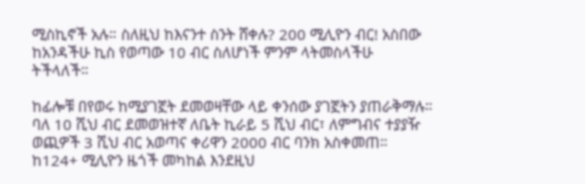ሚስኪኖች አሉ። ስለዚህ ከእናንተ ስንት ሸቀሉ? 200 ሚሊዮን ብር! አስበው ከአንዳችሁ ኪስ የወጣው 10 ብር ስለሆነች ምንም ላትመስላችሁ ትችላለች።

ከፊሎቹ በየወሩ ከሚያገኟት ደመወዛቸው ላይ ቀንሰው ያገኟትን ያጠራቅማሉ። ባለ 10 ሺህ ብር ደመወዝተኛ ለቤት ኪራይ 5 ሺህ ብር፣ ለምግብና ተያያዥ ወጪዎች 3 ሺህ ብር አወጣና ቀሪዋን 2000 ብር ባንክ አስቀመጠ። ከ124+ ሚሊዮን ዜጎች መካከል እንደዚህ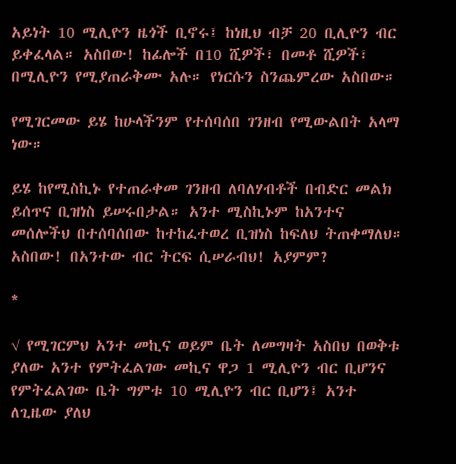አይነት 10 ሚሊዮን ዜጎች ቢኖሩ፤ ከነዚህ ብቻ 20 ቢሊዮን ብር ይቀፈላል። አስበው! ከፊሎች በ10 ሺዎች፣ በመቶ ሺዎች፣ በሚሊዮን የሚያጠራቅሙ አሉ። የነርሱን ስንጨምረው አስበው።

የሚገርመው ይሄ ከሁላችንም የተሰባሰበ ገንዘብ የሚውልበት አላማ ነው።

ይሄ ከየሚስኪኑ የተጠራቀመ ገንዘብ ለባለሃብቶች በብድር መልክ ይሰጥና ቢዝነስ ይሠሩበታል። አንተ ሚስኪኑም ከአንተና መሰሎችህ በተሰባሰበው ከተከፈተወረ ቢዝነስ ከፍለህ ትጠቀማለህ። አስበው! በአንተው ብር ትርፍ ሲሠራብህ! አያምም?

*

√ የሚገርምህ አንተ መኪና ወይም ቤት ለመግዛት አስበህ በወቅቱ ያለው አንተ የምትፈልገው መኪና ዋጋ 1 ሚሊዮን ብር ቢሆንና የምትፈልገው ቤት ግምቱ 10 ሚሊዮን ብር ቢሆን፤ አንተ ለጊዜው ያለህ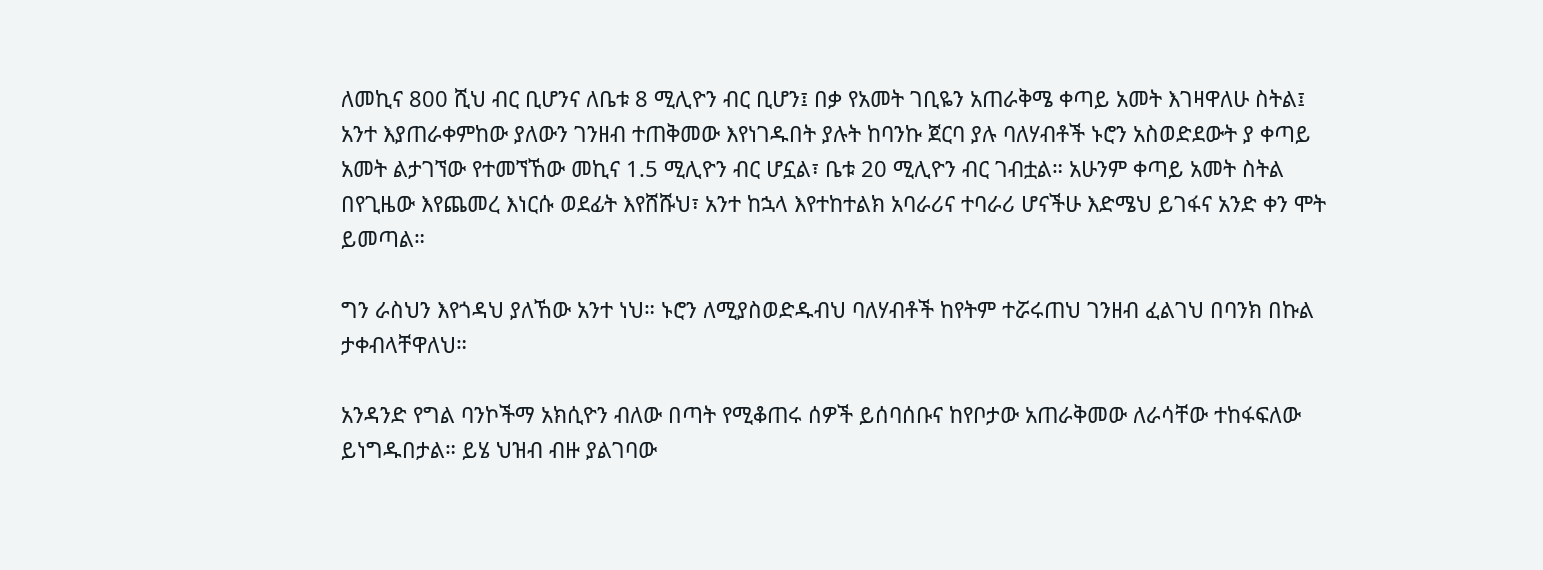ለመኪና 800 ሺህ ብር ቢሆንና ለቤቱ 8 ሚሊዮን ብር ቢሆን፤ በቃ የአመት ገቢዬን አጠራቅሜ ቀጣይ አመት እገዛዋለሁ ስትል፤ አንተ እያጠራቀምከው ያለውን ገንዘብ ተጠቅመው እየነገዱበት ያሉት ከባንኩ ጀርባ ያሉ ባለሃብቶች ኑሮን አስወድደውት ያ ቀጣይ አመት ልታገኘው የተመኘኸው መኪና 1.5 ሚሊዮን ብር ሆኗል፣ ቤቱ 20 ሚሊዮን ብር ገብቷል። አሁንም ቀጣይ አመት ስትል በየጊዜው እየጨመረ እነርሱ ወደፊት እየሸሹህ፣ አንተ ከኋላ እየተከተልክ አባራሪና ተባራሪ ሆናችሁ እድሜህ ይገፋና አንድ ቀን ሞት ይመጣል።

ግን ራስህን እየጎዳህ ያለኸው አንተ ነህ። ኑሮን ለሚያስወድዱብህ ባለሃብቶች ከየትም ተሯሩጠህ ገንዘብ ፈልገህ በባንክ በኩል ታቀብላቸዋለህ።

አንዳንድ የግል ባንኮችማ አክሲዮን ብለው በጣት የሚቆጠሩ ሰዎች ይሰባሰቡና ከየቦታው አጠራቅመው ለራሳቸው ተከፋፍለው ይነግዱበታል። ይሄ ህዝብ ብዙ ያልገባው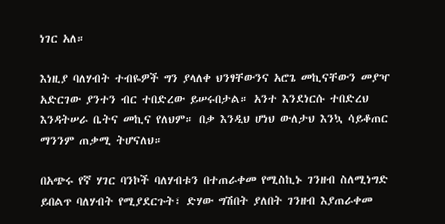ነገር አለ።

እነዚያ ባለሃብት ተብዬዎች ግን ያላለቀ ህንፃቸውንና አሮጌ መኪናቸውን መያዣ አድርገው ያንተን ብር ተበድረው ይሠሩበታል። አንተ እንደነርሱ ተበድረህ እንዳትሠራ ቤትና መኪና የለህም። በቃ እንዲህ ሆነህ ውለታህ እንኳ ሳይቆጠር ማንንም ጠቃሚ ትሆናለህ።

በአጭሩ የኛ ሃገር ባንኮች ባለሃብቱን በተጠራቀመ የሚስኪኑ ገንዘብ ስለሚነግድ ይበልጥ ባለሃብት የሚያደርጉት፣ ድሃው ግሽበት ያለበት ገንዘብ እያጠራቀመ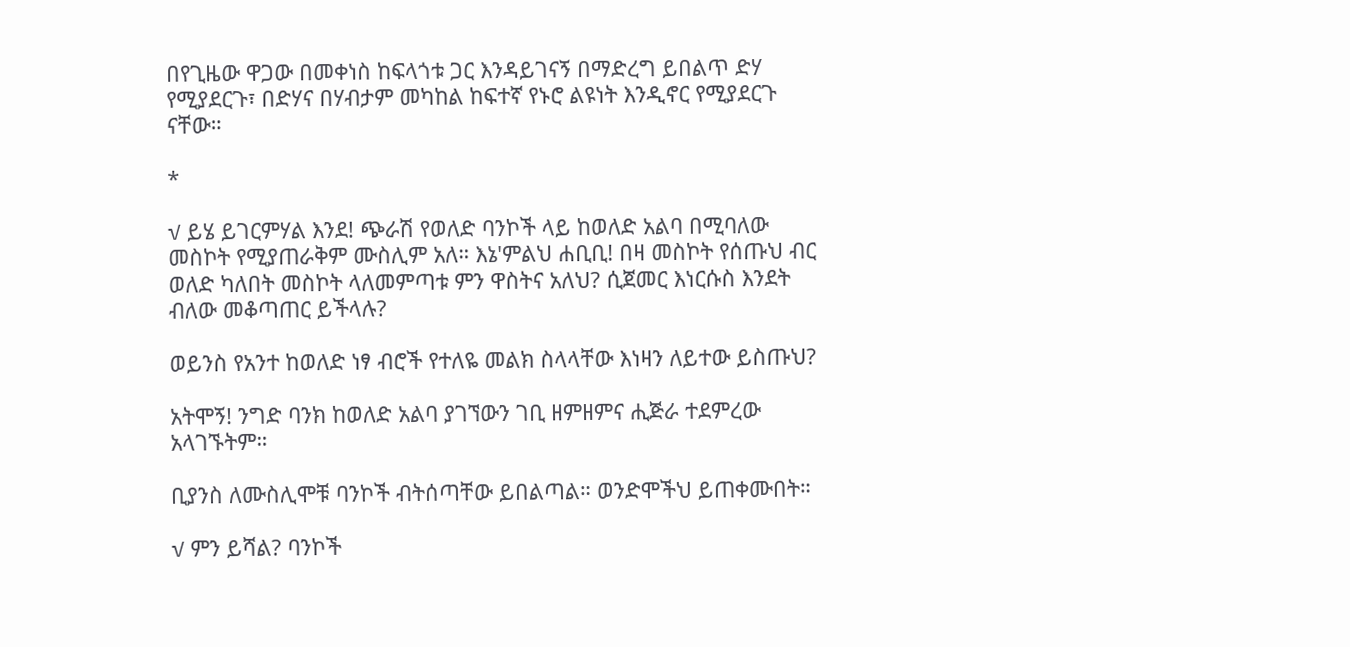በየጊዜው ዋጋው በመቀነስ ከፍላጎቱ ጋር እንዳይገናኝ በማድረግ ይበልጥ ድሃ የሚያደርጉ፣ በድሃና በሃብታም መካከል ከፍተኛ የኑሮ ልዩነት እንዲኖር የሚያደርጉ ናቸው።

*

√ ይሄ ይገርምሃል እንደ! ጭራሽ የወለድ ባንኮች ላይ ከወለድ አልባ በሚባለው መስኮት የሚያጠራቅም ሙስሊም አለ። እኔ'ምልህ ሐቢቢ! በዛ መስኮት የሰጡህ ብር ወለድ ካለበት መስኮት ላለመምጣቱ ምን ዋስትና አለህ? ሲጀመር እነርሱስ እንደት ብለው መቆጣጠር ይችላሉ?

ወይንስ የአንተ ከወለድ ነፃ ብሮች የተለዬ መልክ ስላላቸው እነዛን ለይተው ይስጡህ?

አትሞኝ! ንግድ ባንክ ከወለድ አልባ ያገኘውን ገቢ ዘምዘምና ሒጅራ ተደምረው አላገኙትም።

ቢያንስ ለሙስሊሞቹ ባንኮች ብትሰጣቸው ይበልጣል። ወንድሞችህ ይጠቀሙበት።

√ ምን ይሻል? ባንኮች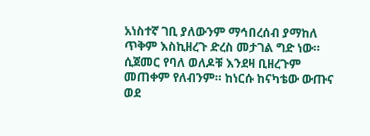አነስተኛ ገቢ ያለውንም ማኅበረሰብ ያማከለ ጥቅም እስኪዘረጉ ድረስ መታገል ግድ ነው። ሲጀመር የባለ ወለዶቹ እንደዛ ቢዘረጉም መጠቀም የለብንም። ከነርሱ ከናካቴው ውጡና ወደ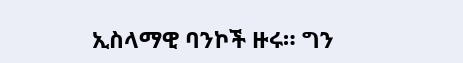ኢስላማዊ ባንኮች ዙሩ። ግን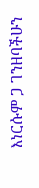እነርሱም ጋ ገንዘባችሁን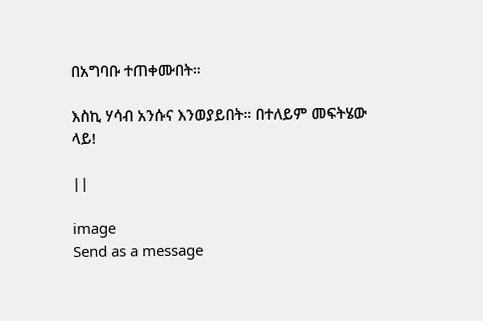በአግባቡ ተጠቀሙበት።

እስኪ ሃሳብ አንሱና እንወያይበት። በተለይም መፍትሄው ላይ!

||

image
Send as a message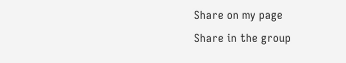Share on my page
Share in the group